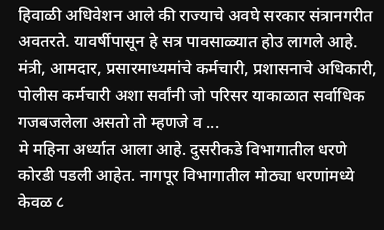हिवाळी अधिवेशन आले की राज्याचे अवघे सरकार संत्रानगरीत अवतरते. यावर्षीपासून हे सत्र पावसाळ्यात होउ लागले आहे. मंत्री, आमदार, प्रसारमाध्यमांचे कर्मचारी, प्रशासनाचे अधिकारी, पोलीस कर्मचारी अशा सर्वांनी जो परिसर याकाळात सर्वाधिक गजबजलेला असतो तो म्हणजे व ...
मे महिना अर्ध्यात आला आहे. दुसरीकडे विभागातील धरणे कोरडी पडली आहेत. नागपूर विभागातील मोठ्या धरणांमध्ये केवळ ८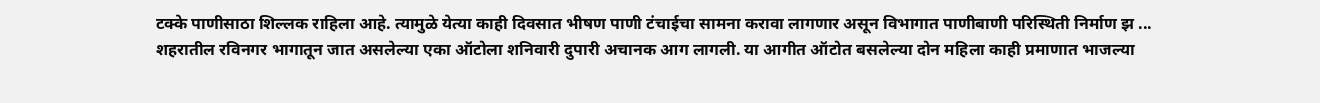टक्के पाणीसाठा शिल्लक राहिला आहे. त्यामुळे येत्या काही दिवसात भीषण पाणी टंचाईचा सामना करावा लागणार असून विभागात पाणीबाणी परिस्थिती निर्माण झ ...
शहरातील रविनगर भागातून जात असलेल्या एका ऑटोला शनिवारी दुपारी अचानक आग लागली. या आगीत ऑटोत बसलेल्या दोन महिला काही प्रमाणात भाजल्या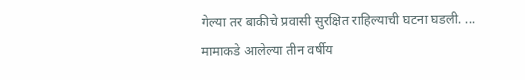गेल्या तर बाकीचे प्रवासी सुरक्षित राहिल्याची घटना घडली. ...
मामाकडे आलेल्या तीन वर्षीय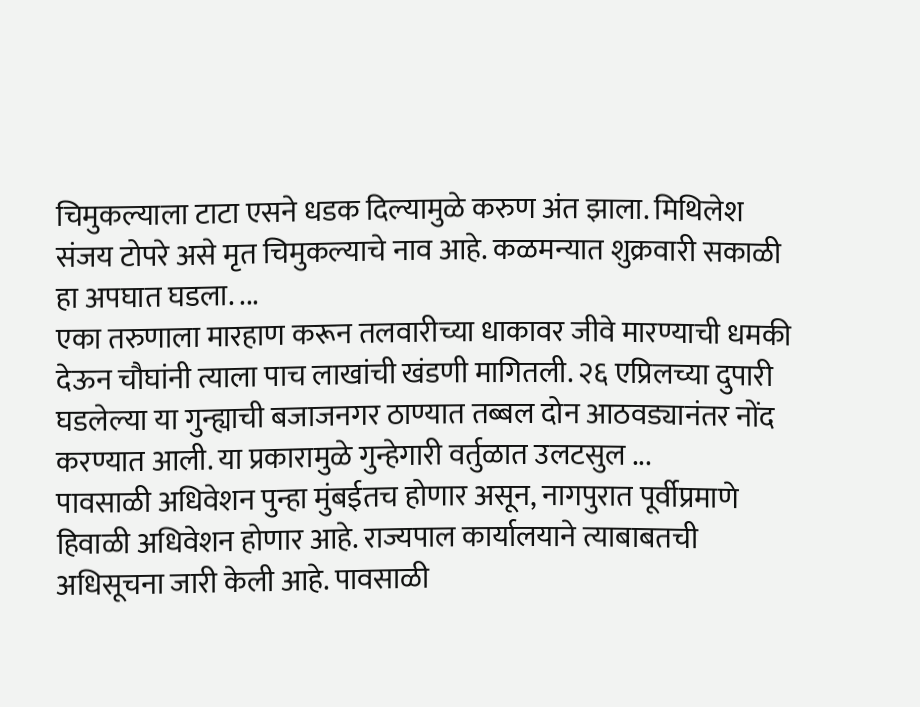चिमुकल्याला टाटा एसने धडक दिल्यामुळे करुण अंत झाला. मिथिलेश संजय टोपरे असे मृत चिमुकल्याचे नाव आहे. कळमन्यात शुक्रवारी सकाळी हा अपघात घडला. ...
एका तरुणाला मारहाण करून तलवारीच्या धाकावर जीवे मारण्याची धमकी देऊन चौघांनी त्याला पाच लाखांची खंडणी मागितली. २६ एप्रिलच्या दुपारी घडलेल्या या गुन्ह्याची बजाजनगर ठाण्यात तब्बल दोन आठवड्यानंतर नोंद करण्यात आली. या प्रकारामुळे गुन्हेगारी वर्तुळात उलटसुल ...
पावसाळी अधिवेशन पुन्हा मुंबईतच होणार असून, नागपुरात पूर्वीप्रमाणे हिवाळी अधिवेशन होणार आहे. राज्यपाल कार्यालयाने त्याबाबतची अधिसूचना जारी केली आहे. पावसाळी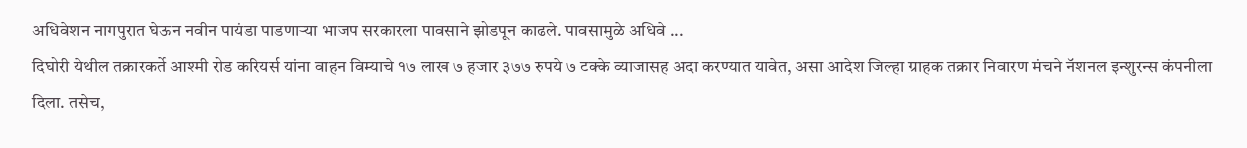अधिवेशन नागपुरात घेऊन नवीन पायंडा पाडणाऱ्या भाजप सरकारला पावसाने झोडपून काढले. पावसामुळे अधिवे ...
दिघोरी येथील तक्रारकर्ते आश्मी रोड करियर्स यांना वाहन विम्याचे १७ लाख ७ हजार ३७७ रुपये ७ टक्के व्याजासह अदा करण्यात यावेत, असा आदेश जिल्हा ग्राहक तक्रार निवारण मंचने नॅशनल इन्शुरन्स कंपनीला दिला. तसेच,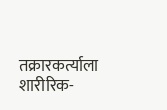तक्रारकर्त्याला शारीरिक-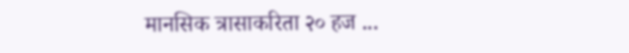मानसिक त्रासाकरिता २० हज ...